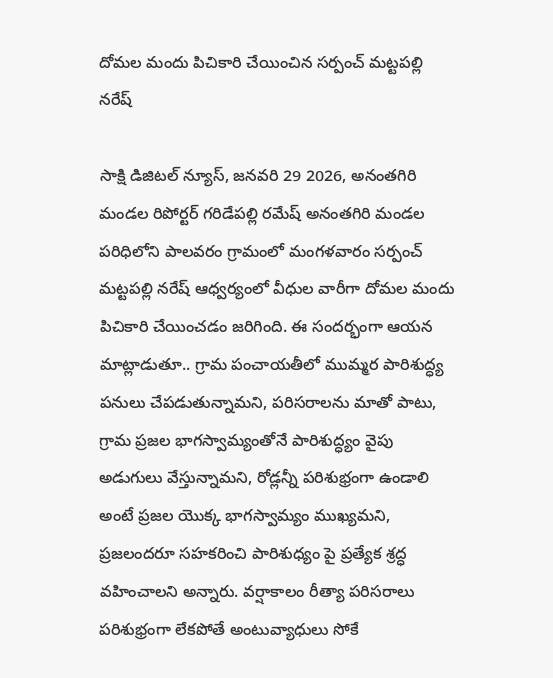దోమల మందు పిచికారి చేయించిన సర్పంచ్ మట్టపల్లి నరేష్

సాక్షి డిజిటల్ న్యూస్, జనవరి 29 2026, అనంతగిరి మండల రిపోర్టర్ గరిడేపల్లి రమేష్ అనంతగిరి మండల పరిధిలోని పాలవరం గ్రామంలో మంగళవారం సర్పంచ్ మట్టపల్లి నరేష్ ఆధ్వర్యంలో వీధుల వారీగా దోమల మందు పిచికారి చేయించడం జరిగింది. ఈ సందర్భంగా ఆయన మాట్లాడుతూ.. గ్రామ పంచాయతీలో ముమ్మర పారిశుద్ధ్య పనులు చేపడుతున్నామని, పరిసరాలను మాతో పాటు, గ్రామ ప్రజల భాగస్వామ్యంతోనే పారిశుద్ధ్యం వైపు అడుగులు వేస్తున్నామని, రోడ్లన్నీ పరిశుభ్రంగా ఉండాలి అంటే ప్రజల యొక్క భాగస్వామ్యం ముఖ్యమని, ప్రజలందరూ సహకరించి పారిశుధ్యం పై ప్రత్యేక శ్రద్ధ వహించాలని అన్నారు. వర్షాకాలం రీత్యా పరిసరాలు పరిశుభ్రంగా లేకపోతే అంటువ్యాధులు సోకే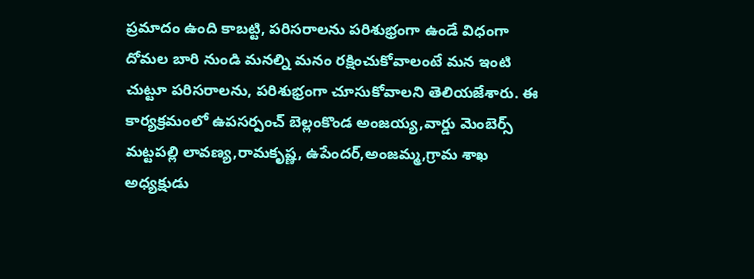ప్రమాదం ఉంది కాబట్టి, పరిసరాలను పరిశుభ్రంగా ఉండే విధంగా దోమల బారి నుండి మనల్ని మనం రక్షించుకోవాలంటే మన ఇంటి చుట్టూ పరిసరాలను, పరిశుభ్రంగా చూసుకోవాలని తెలియజేశారు. ఈ కార్యక్రమంలో ఉపసర్పంచ్ బెల్లంకొండ అంజయ్య,వార్డు మెంబెర్స్ మట్టపల్లి లావణ్య,రామకృష్ణ, ఉపేందర్,అంజమ్మ,గ్రామ శాఖ అధ్యక్షుడు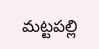మట్టపల్లి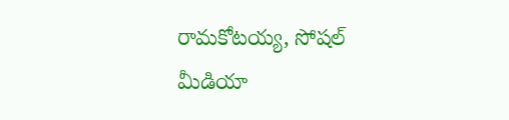రామకోటయ్య, సోషల్ మీడియా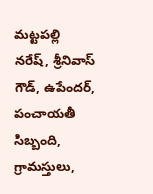మట్టపల్లి నరేష్, శ్రీనివాస్ గౌడ్, ఉపేందర్, పంచాయతీ సిబ్బంది, గ్రామస్తులు,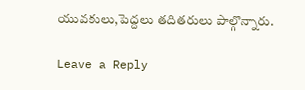యువకులు,పెద్దలు తదితరులు పాల్గొన్నారు.

Leave a Reply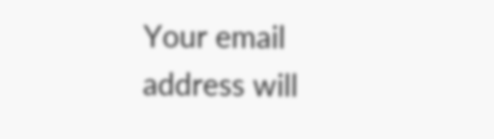Your email address will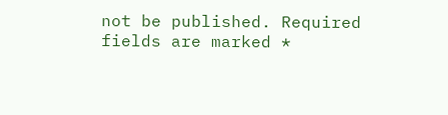not be published. Required fields are marked *